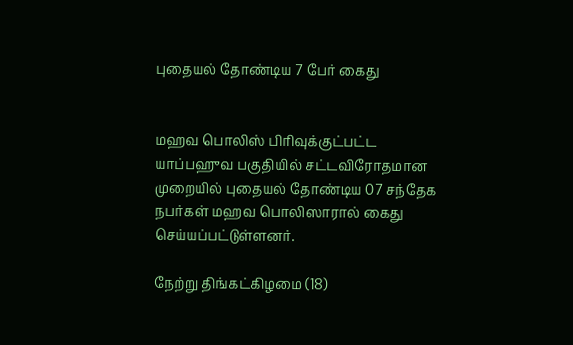புதையல் தோண்டிய 7 பேர் கைது


மஹவ பொலிஸ் பிரிவுக்குட்பட்ட யாப்பஹுவ பகுதியில் சட்டவிரோதமான முறையில் புதையல் தோண்டிய 07 சந்தேக நபர்கள் மஹவ பொலிஸாரால் கைது செய்யப்பட்டுள்ளனர்.

நேற்று திங்கட்கிழமை (18)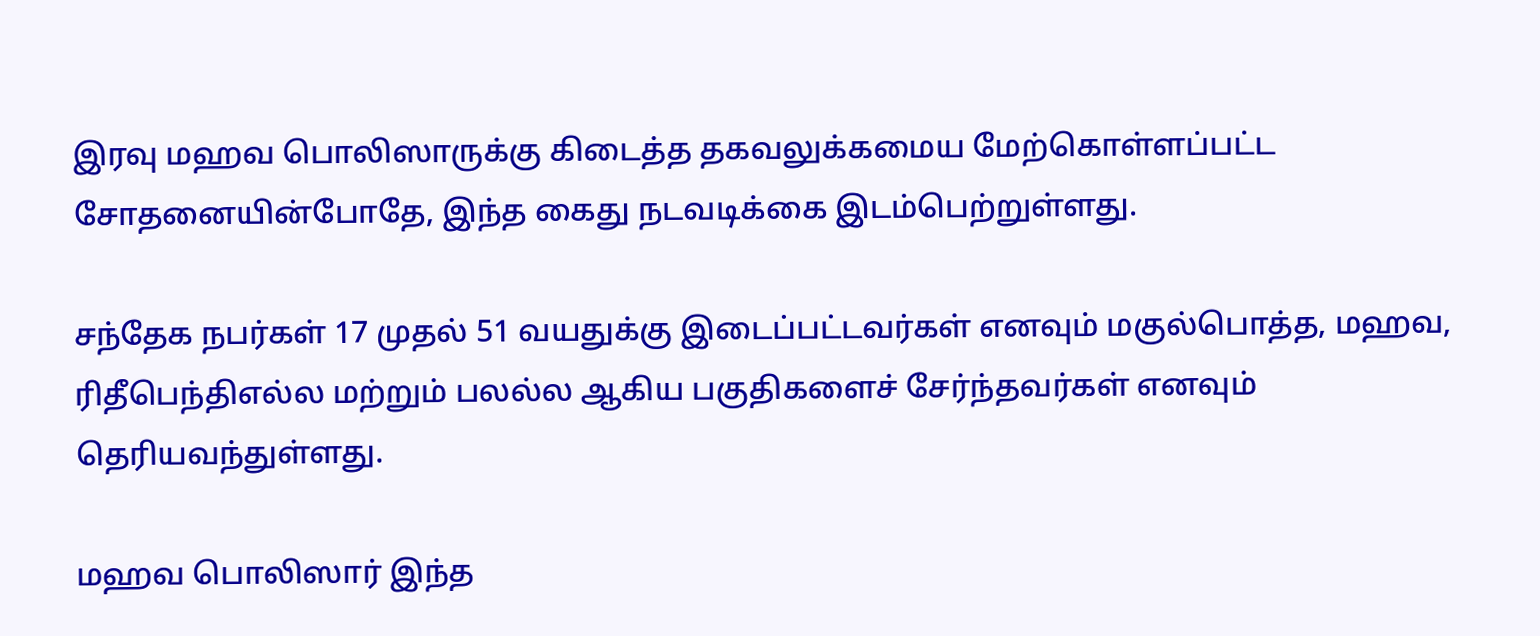இரவு மஹவ பொலிஸாருக்கு கிடைத்த தகவலுக்கமைய மேற்கொள்ளப்பட்ட சோதனையின்போதே, இந்த கைது நடவடிக்கை இடம்பெற்றுள்ளது.

சந்தேக நபர்கள் 17 முதல் 51 வயதுக்கு இடைப்பட்டவர்கள் எனவும் மகுல்பொத்த, மஹவ, ரிதீபெந்திஎல்ல மற்றும் பலல்ல ஆகிய பகுதிகளைச் சேர்ந்தவர்கள் எனவும் தெரியவந்துள்ளது.

மஹவ பொலிஸார் இந்த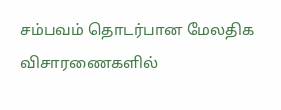சம்பவம் தொடர்பான மேலதிக விசாரணைகளில்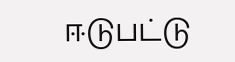ஈடுபட்டு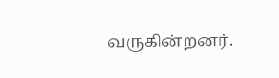வருகின்றனர்.